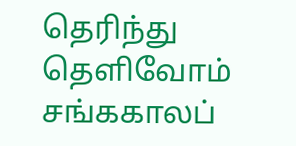தெரிந்து தெளிவோம்
சங்ககாலப்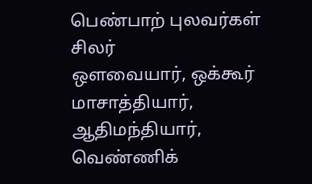பெண்பாற் புலவர்கள் சிலர்
ஔவையார், ஒக்கூர் மாசாத்தியார், ஆதிமந்தியார், வெண்ணிக்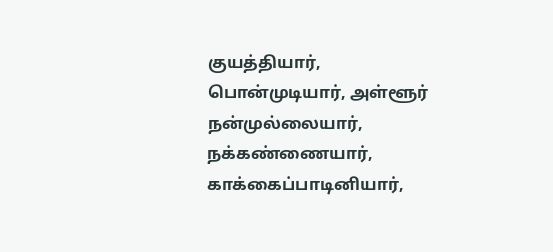குயத்தியார், பொன்முடியார், அள்ளூர் நன்முல்லையார், நக்கண்ணையார், காக்கைப்பாடினியார்,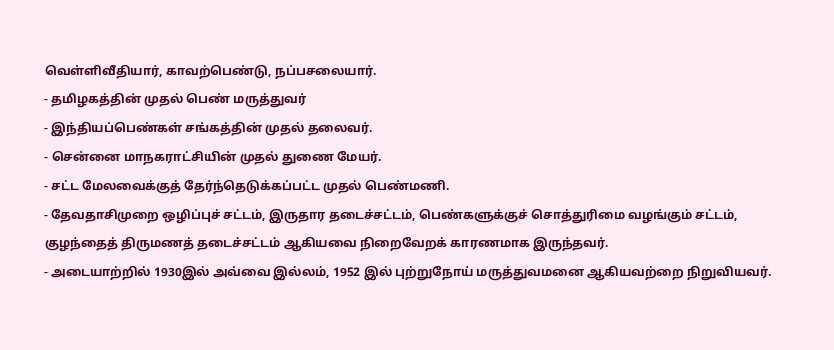வெள்ளிவீதியார், காவற்பெண்டு, நப்பசலையார்.
- தமிழகத்தின் முதல் பெண் மருத்துவர்
- இந்தியப்பெண்கள் சங்கத்தின் முதல் தலைவர்.
- சென்னை மாநகராட்சியின் முதல் துணை மேயர்.
- சட்ட மேலவைக்குத் தேர்ந்தெடுக்கப்பட்ட முதல் பெண்மணி.
- தேவதாசிமுறை ஒழிப்புச் சட்டம், இருதார தடைச்சட்டம், பெண்களுக்குச் சொத்துரிமை வழங்கும் சட்டம், குழந்தைத் திருமணத் தடைச்சட்டம் ஆகியவை நிறைவேறக் காரணமாக இருந்தவர்.
- அடையாற்றில் 1930இல் அவ்வை இல்லம், 1952 இல் புற்றுநோய் மருத்துவமனை ஆகியவற்றை நிறுவியவர்.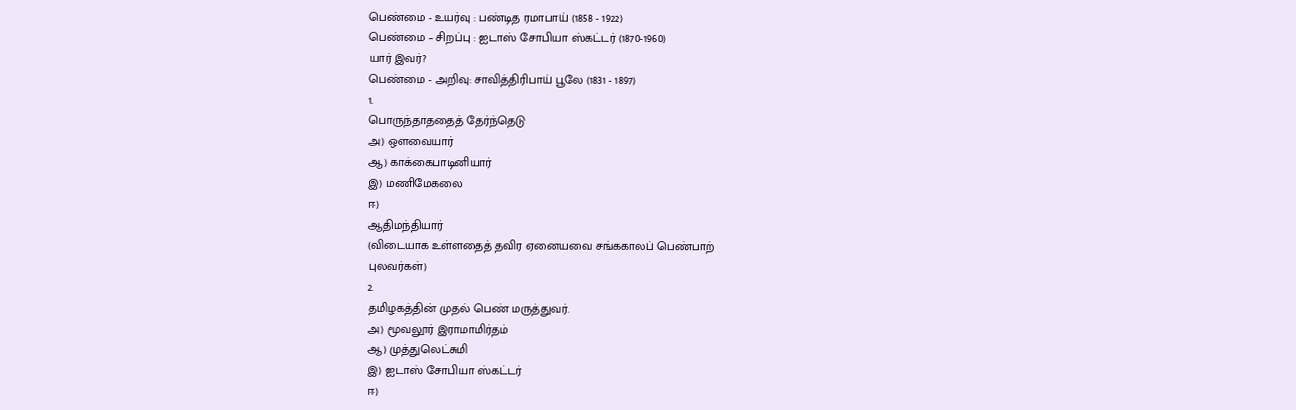பெண்மை - உயர்வு : பண்டித ரமாபாய் (1858 - 1922)
பெண்மை – சிறப்பு : ஐடாஸ் சோபியா ஸ்கட்டர் (1870-1960)
யார் இவர்?
பெண்மை - அறிவு: சாவித்திரிபாய் பூலே (1831 - 1897)
1.
பொருந்தாததைத் தேர்ந்தெடு
அ) ஔவையார்
ஆ) காக்கைபாடினியார்
இ) மணிமேகலை
ஈ)
ஆதிமந்தியார்
(விடையாக உள்ளதைத் தவிர ஏனையவை சங்ககாலப் பெண்பாற்
புலவர்கள்)
2.
தமிழகத்தின் முதல் பெண் மருத்துவர்.
அ) மூவலூர் இராமாமிர்தம்
ஆ) முத்துலெட்சுமி
இ) ஐடாஸ் சோபியா ஸ்கட்டர்
ஈ)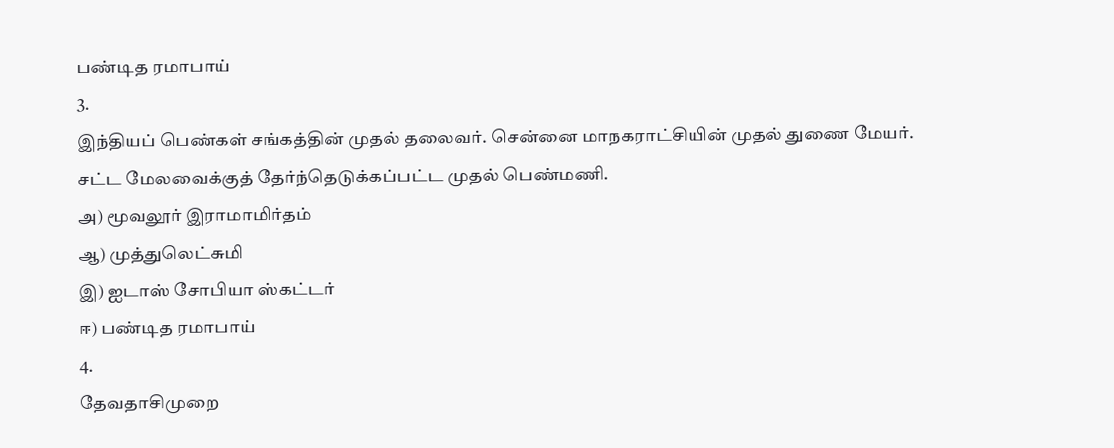பண்டித ரமாபாய்
3.
இந்தியப் பெண்கள் சங்கத்தின் முதல் தலைவர். சென்னை மாநகராட்சியின் முதல் துணை மேயர்.
சட்ட மேலவைக்குத் தேர்ந்தெடுக்கப்பட்ட முதல் பெண்மணி.
அ) மூவலூர் இராமாமிர்தம்
ஆ) முத்துலெட்சுமி
இ) ஐடாஸ் சோபியா ஸ்கட்டர்
ஈ) பண்டித ரமாபாய்
4.
தேவதாசிமுறை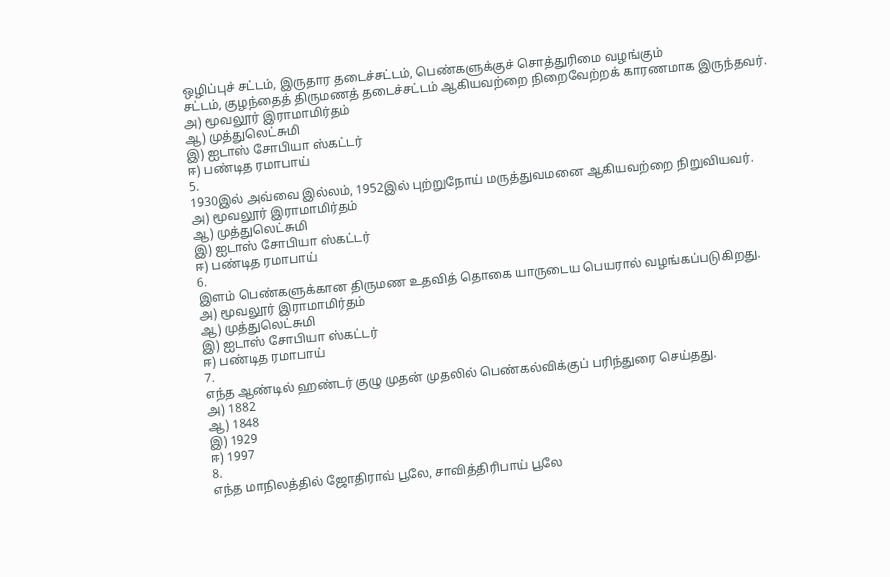ஒழிப்புச் சட்டம், இருதார தடைச்சட்டம், பெண்களுக்குச் சொத்துரிமை வழங்கும்
சட்டம், குழந்தைத் திருமணத் தடைச்சட்டம் ஆகியவற்றை நிறைவேற்றக் காரணமாக இருந்தவர்.
அ) மூவலூர் இராமாமிர்தம்
ஆ) முத்துலெட்சுமி
இ) ஐடாஸ் சோபியா ஸ்கட்டர்
ஈ) பண்டித ரமாபாய்
5.
1930இல் அவ்வை இல்லம், 1952இல் புற்றுநோய் மருத்துவமனை ஆகியவற்றை நிறுவியவர்.
அ) மூவலூர் இராமாமிர்தம்
ஆ) முத்துலெட்சுமி
இ) ஐடாஸ் சோபியா ஸ்கட்டர்
ஈ) பண்டித ரமாபாய்
6.
இளம் பெண்களுக்கான திருமண உதவித் தொகை யாருடைய பெயரால் வழங்கப்படுகிறது.
அ) மூவலூர் இராமாமிர்தம்
ஆ) முத்துலெட்சுமி
இ) ஐடாஸ் சோபியா ஸ்கட்டர்
ஈ) பண்டித ரமாபாய்
7.
எந்த ஆண்டில் ஹண்டர் குழு முதன் முதலில் பெண்கல்விக்குப் பரிந்துரை செய்தது.
அ) 1882
ஆ) 1848
இ) 1929
ஈ) 1997
8.
எந்த மாநிலத்தில் ஜோதிராவ் பூலே, சாவித்திரிபாய் பூலே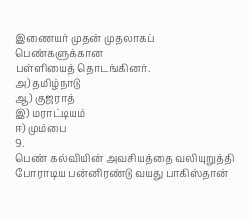இணையர் முதன் முதலாகப் பெண்களுக்கான
பள்ளியைத் தொடங்கினர்.
அ) தமிழ்நாடு
ஆ) குஜராத்
இ) மராட்டியம்
ஈ) மும்பை
9.
பெண் கல்வியின் அவசியத்தை வலியுறுத்தி போராடிய பன்னிரண்டு வயது பாகிஸ்தான்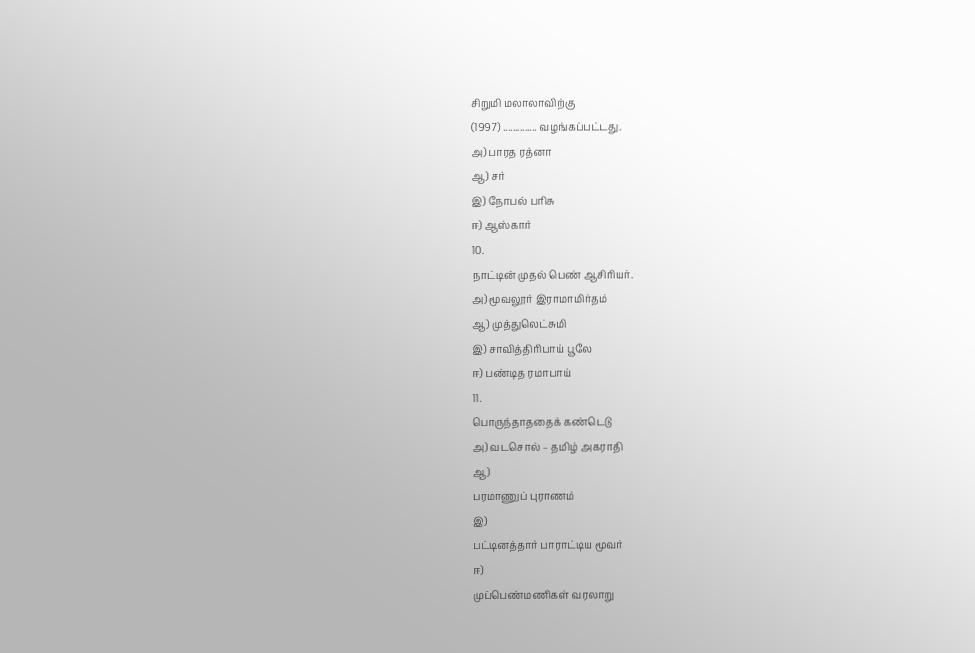சிறுமி மலாலாவிற்கு
(1997) .............. வழங்கப்பட்டது.
அ) பாரத ரத்னா
ஆ) சர்
இ) நோபல் பரிசு
ஈ) ஆஸ்கார்
10.
நாட்டின் முதல் பெண் ஆசிரியர்.
அ) மூவலூர் இராமாமிர்தம்
ஆ) முத்துலெட்சுமி
இ) சாவித்திரிபாய் பூலே
ஈ) பண்டித ரமாபாய்
11.
பொருந்தாததைக் கண்டெடு
அ) வடசொல் – தமிழ் அகராதி
ஆ)
பரமாணுப் புராணம்
இ)
பட்டினத்தார் பாராட்டிய மூவர்
ஈ)
முப்பெண்மணிகள் வரலாறு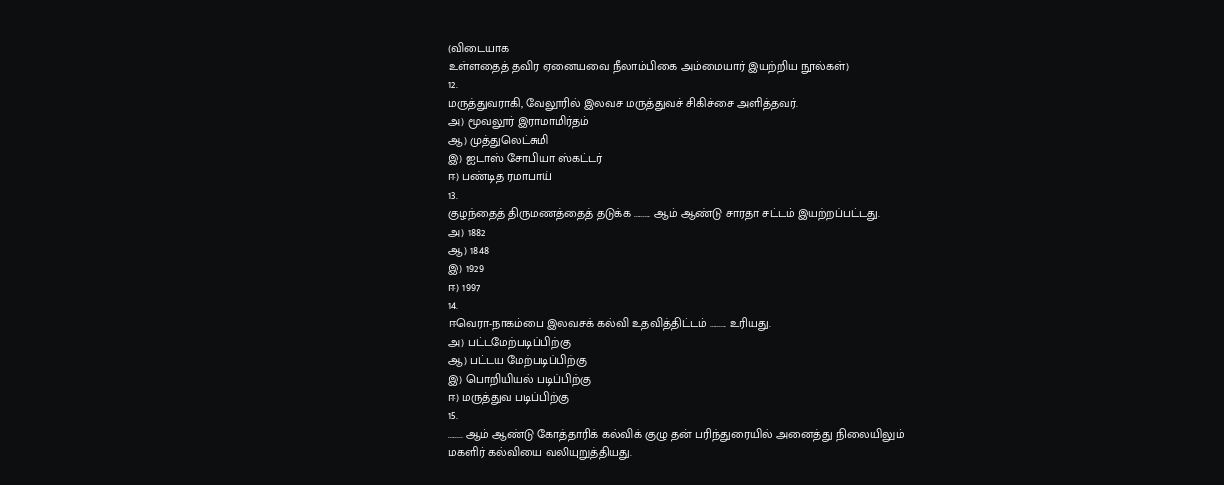(விடையாக
உள்ளதைத் தவிர ஏனையவை நீலாம்பிகை அம்மையார் இயற்றிய நூல்கள்)
12.
மருத்துவராகி, வேலூரில் இலவச மருத்துவச் சிகிச்சை அளித்தவர்.
அ) மூவலூர் இராமாமிர்தம்
ஆ) முத்துலெட்சுமி
இ) ஐடாஸ் சோபியா ஸ்கட்டர்
ஈ) பண்டித ரமாபாய்
13.
குழந்தைத் திருமணத்தைத் தடுக்க ......... ஆம் ஆண்டு சாரதா சட்டம் இயற்றப்பட்டது.
அ) 1882
ஆ) 1848
இ) 1929
ஈ) 1997
14.
ஈவெரா-நாகம்பை இலவசக் கல்வி உதவித்திட்டம் ......... உரியது.
அ) பட்டமேற்படிப்பிற்கு
ஆ) பட்டய மேற்படிப்பிற்கு
இ) பொறியியல் படிப்பிற்கு
ஈ) மருத்துவ படிப்பிற்கு
15.
........ ஆம் ஆண்டு கோத்தாரிக் கல்விக் குழு தன் பரிந்துரையில் அனைத்து நிலையிலும்
மகளிர் கல்வியை வலியுறுத்தியது.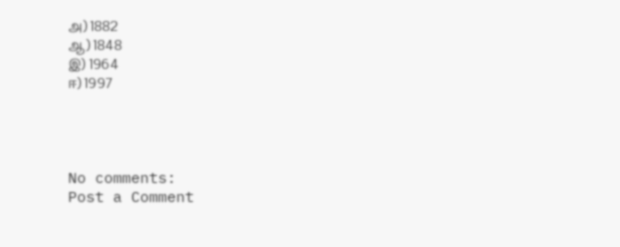அ) 1882
ஆ) 1848
இ) 1964
ஈ) 1997




No comments:
Post a Comment